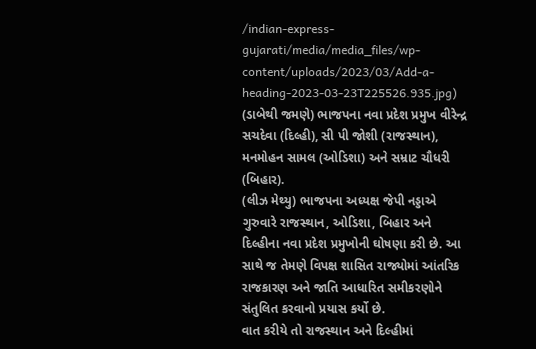/indian-express-gujarati/media/media_files/wp-content/uploads/2023/03/Add-a-heading-2023-03-23T225526.935.jpg)
(ડાબેથી જમણે) ભાજપના નવા પ્રદેશ પ્રમુખ વીરેન્દ્ર સચદેવા (દિલ્હી), સી પી જોશી (રાજસ્થાન), મનમોહન સામલ (ઓડિશા) અને સમ્રાટ ચૌધરી (બિહાર).
(લીઝ મેથ્યુ) ભાજપના અધ્યક્ષ જેપી નડ્ડાએ ગુરુવારે રાજસ્થાન, ઓડિશા, બિહાર અને દિલ્હીના નવા પ્રદેશ પ્રમુખોની ઘોષણા કરી છે. આ સાથે જ તેમણે વિપક્ષ શાસિત રાજ્યોમાં આંતરિક રાજકારણ અને જાતિ આધારિત સમીકરણોને સંતુલિત કરવાનો પ્રયાસ કર્યો છે.
વાત કરીયે તો રાજસ્થાન અને દિલ્હીમાં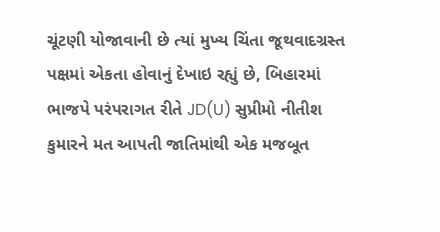ચૂંટણી યોજાવાની છે ત્યાં મુખ્ય ચિંતા જૂથવાદગ્રસ્ત પક્ષમાં એકતા હોવાનું દેખાઇ રહ્યું છે, બિહારમાં ભાજપે પરંપરાગત રીતે JD(U) સુપ્રીમો નીતીશ કુમારને મત આપતી જાતિમાંથી એક મજબૂત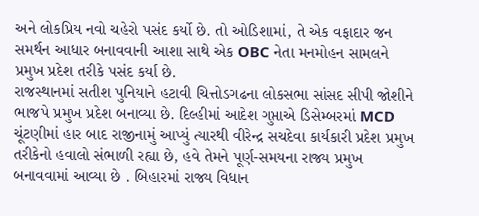અને લોકપ્રિય નવો ચહેરો પસંદ કર્યો છે. તો ઓડિશામાં, તે એક વફાદાર જન સમર્થન આધાર બનાવવાની આશા સાથે એક OBC નેતા મનમોહન સામલને પ્રમુખ પ્રદેશ તરીકે પસંદ કર્યા છે.
રાજસ્થાનમાં સતીશ પુનિયાને હટાવી ચિત્તોડગઢના લોકસભા સાંસદ સીપી જોશીને ભાજપે પ્રમુખ પ્રદેશ બનાવ્યા છે. દિલ્હીમાં આદેશ ગુપ્તાએ ડિસેમ્બરમાં MCD ચૂંટણીમાં હાર બાદ રાજીનામું આપ્યું ત્યારથી વીરેન્દ્ર સચદેવા કાર્યકારી પ્રદેશ પ્રમુખ તરીકેનો હવાલો સંભાળી રહ્યા છે, હવે તેમને પૂર્ણ-સમયના રાજ્ય પ્રમુખ બનાવવામાં આવ્યા છે . બિહારમાં રાજ્ય વિધાન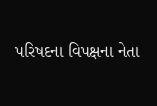પરિષદના વિપક્ષના નેતા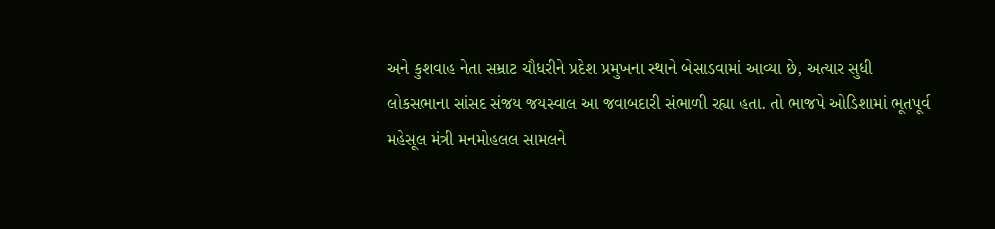અને કુશવાહ નેતા સમ્રાટ ચૌધરીને પ્રદેશ પ્રમુખના સ્થાને બેસાડવામાં આવ્યા છે, અત્યાર સુધી લોકસભાના સાંસદ સંજય જયસ્વાલ આ જવાબદારી સંભાળી રહ્યા હતા. તો ભાજપે ઓડિશામાં ભૂતપૂર્વ મહેસૂલ મંત્રી મનમોહલલ સામલને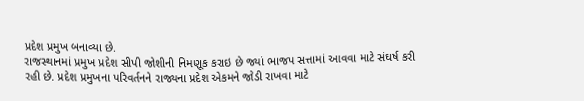પ્રદેશ પ્રમુખ બનાવ્યા છે.
રાજસ્થાનમાં પ્રમુખ પ્રદેશ સીપી જોશીની નિમણૂક કરાઇ છે જ્યાં ભાજપ સત્તામાં આવવા માટે સંઘર્ષ કરી રહી છે. પ્રદેશ પ્રમુખના પરિવર્તનને રાજ્યના પ્રદેશ એકમને જોડી રાખવા માટે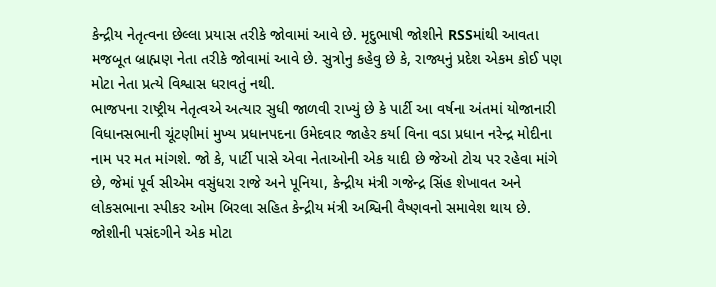કેન્દ્રીય નેતૃત્વના છેલ્લા પ્રયાસ તરીકે જોવામાં આવે છે. મૃદુભાષી જોશીને RSSમાંથી આવતા મજબૂત બ્રાહ્મણ નેતા તરીકે જોવામાં આવે છે. સુત્રોનુ કહેવુ છે કે, રાજ્યનું પ્રદેશ એકમ કોઈ પણ મોટા નેતા પ્રત્યે વિશ્વાસ ધરાવતું નથી.
ભાજપના રાષ્ટ્રીય નેતૃત્વએ અત્યાર સુધી જાળવી રાખ્યું છે કે પાર્ટી આ વર્ષના અંતમાં યોજાનારી વિધાનસભાની ચૂંટણીમાં મુખ્ય પ્રધાનપદના ઉમેદવાર જાહેર કર્યા વિના વડા પ્રધાન નરેન્દ્ર મોદીના નામ પર મત માંગશે. જો કે, પાર્ટી પાસે એવા નેતાઓની એક યાદી છે જેઓ ટોચ પર રહેવા માંગે છે, જેમાં પૂર્વ સીએમ વસુંધરા રાજે અને પૂનિયા, કેન્દ્રીય મંત્રી ગજેન્દ્ર સિંહ શેખાવત અને લોકસભાના સ્પીકર ઓમ બિરલા સહિત કેન્દ્રીય મંત્રી અશ્વિની વૈષ્ણવનો સમાવેશ થાય છે.
જોશીની પસંદગીને એક મોટા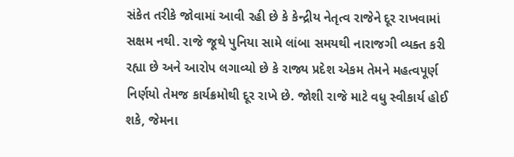સંકેત તરીકે જોવામાં આવી રહી છે કે કેન્દ્રીય નેતૃત્વ રાજેને દૂર રાખવામાં સક્ષમ નથી. રાજે જૂથે પુનિયા સામે લાંબા સમયથી નારાજગી વ્યક્ત કરી રહ્યા છે અને આરોપ લગાવ્યો છે કે રાજ્ય પ્રદેશ એકમ તેમને મહત્વપૂર્ણ નિર્ણયો તેમજ કાર્યક્રમોથી દૂર રાખે છે. જોશી રાજે માટે વધુ સ્વીકાર્ય હોઈ શકે, જેમના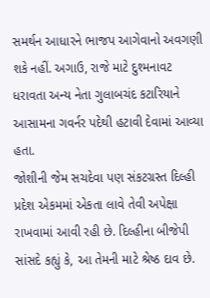સમર્થન આધારને ભાજપ આગેવાનો અવગણી શકે નહીં. અગાઉ, રાજે માટે દુશ્મનાવટ ધરાવતા અન્ય નેતા ગુલાબચંદ કટારિયાને આસામના ગવર્નર પદેથી હટાવી દેવામાં આવ્યા હતા.
જોશીની જેમ સચદેવા પણ સંકટગ્રસ્ત દિલ્હી પ્રદેશ એકમમાં એકતા લાવે તેવી અપેક્ષા રાખવામાં આવી રહી છે. દિલ્હીના બીજેપી સાંસદે કહ્યું કે, આ તેમની માટે શ્રેષ્ઠ દાવ છે.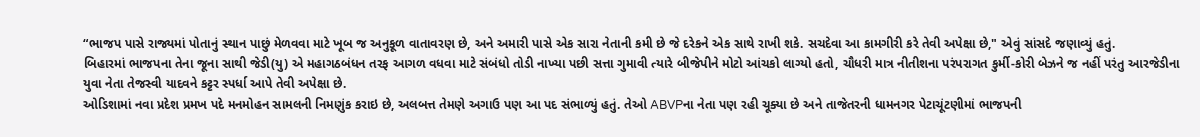“ભાજપ પાસે રાજ્યમાં પોતાનું સ્થાન પાછું મેળવવા માટે ખૂબ જ અનુકૂળ વાતાવરણ છે, અને અમારી પાસે એક સારા નેતાની કમી છે જે દરેકને એક સાથે રાખી શકે. સચદેવા આ કામગીરી કરે તેવી અપેક્ષા છે," એવું સાંસદે જણાવ્યું હતું.
બિહારમાં ભાજપના તેના જૂના સાથી જેડી(યુ) એ મહાગઠબંધન તરફ આગળ વધવા માટે સંબંધો તોડી નાખ્યા પછી સત્તા ગુમાવી ત્યારે બીજેપીને મોટો આંચકો લાગ્યો હતો, ચૌધરી માત્ર નીતીશના પરંપરાગત કુર્મી-કોરી બેઝને જ નહીં પરંતુ આરજેડીના યુવા નેતા તેજસ્વી યાદવને કટ્ટર સ્પર્ધા આપે તેવી અપેક્ષા છે.
ઓડિશામાં નવા પ્રદેશ પ્રમખ પદે મનમોહન સામલની નિમણુંક કરાઇ છે, અલબત્ત તેમણે અગાઉ પણ આ પદ સંભાળ્યું હતું. તેઓ ABVPના નેતા પણ રહી ચૂક્યા છે અને તાજેતરની ધામનગર પેટાચૂંટણીમાં ભાજપની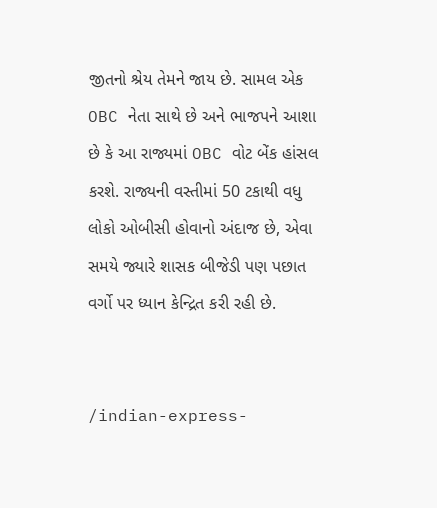જીતનો શ્રેય તેમને જાય છે. સામલ એક OBC નેતા સાથે છે અને ભાજપને આશા છે કે આ રાજ્યમાં OBC વોટ બેંક હાંસલ કરશે. રાજ્યની વસ્તીમાં 50 ટકાથી વધુ લોકો ઓબીસી હોવાનો અંદાજ છે, એવા સમયે જ્યારે શાસક બીજેડી પણ પછાત વર્ગો પર ધ્યાન કેન્દ્રિત કરી રહી છે.


/indian-express-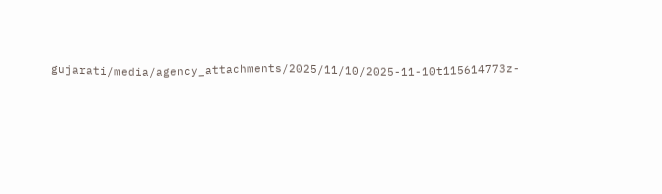gujarati/media/agency_attachments/2025/11/10/2025-11-10t115614773z-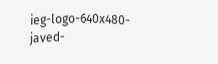ieg-logo-640x480-javed-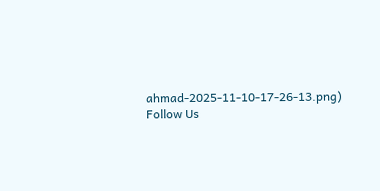ahmad-2025-11-10-17-26-13.png)
Follow Us